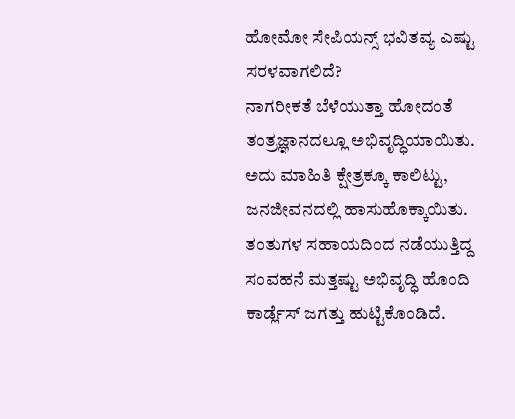ಹೋಮೋ ಸೇಪಿಯನ್ಸ್ ಭವಿತವ್ಯ ಎಷ್ಟು ಸರಳವಾಗಲಿದೆ?
ನಾಗರೀಕತೆ ಬೆಳೆಯುತ್ತಾ ಹೋದಂತೆ ತಂತ್ರಜ್ಞಾನದಲ್ಲೂ ಅಭಿವೃದ್ಧಿಯಾಯಿತು. ಅದು ಮಾಹಿತಿ ಕ್ಷೇತ್ರಕ್ಕೂ ಕಾಲಿಟ್ಟು, ಜನಜೀವನದಲ್ಲಿ ಹಾಸುಹೊಕ್ಕಾಯಿತು. ತಂತುಗಳ ಸಹಾಯದಿಂದ ನಡೆಯುತ್ತಿದ್ದ ಸಂವಹನೆ ಮತ್ತಷ್ಟು ಅಭಿವೃದ್ಧಿ ಹೊಂದಿ ಕಾರ್ಡ್ಲೆಸ್ ಜಗತ್ತು ಹುಟ್ಟಿಕೊಂಡಿದೆ.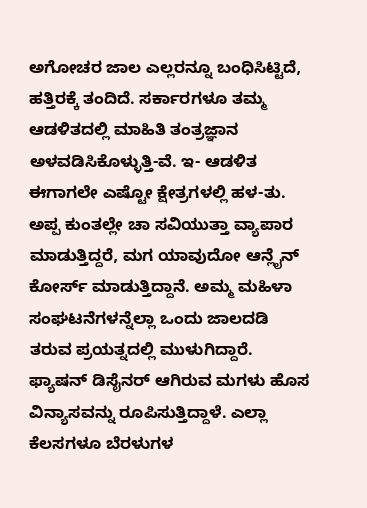ಅಗೋಚರ ಜಾಲ ಎಲ್ಲರನ್ನೂ ಬಂಧಿಸಿಟ್ಟಿದೆ, ಹತ್ತಿರಕ್ಕೆ ತಂದಿದೆ. ಸರ್ಕಾರಗಳೂ ತಮ್ಮ ಆಡಳಿತದಲ್ಲಿ ಮಾಹಿತಿ ತಂತ್ರಜ್ಞಾನ ಅಳವಡಿಸಿಕೊಳ್ಳುತ್ತಿ-ವೆ. ಇ- ಆಡಳಿತ ಈಗಾಗಲೇ ಎಷ್ಟೋ ಕ್ಷೇತ್ರಗಳಲ್ಲಿ ಹಳ-ತು.
ಅಪ್ಪ ಕುಂತಲ್ಲೇ ಚಾ ಸವಿಯುತ್ತಾ ವ್ಯಾಪಾರ ಮಾಡುತ್ತಿದ್ದರೆ, ಮಗ ಯಾವುದೋ ಆನ್ಲೈನ್ ಕೋರ್ಸ್ ಮಾಡುತ್ತಿದ್ದಾನೆ. ಅಮ್ಮ ಮಹಿಳಾ ಸಂಘಟನೆಗಳನ್ನೆಲ್ಲಾ ಒಂದು ಜಾಲದಡಿ ತರುವ ಪ್ರಯತ್ನದಲ್ಲಿ ಮುಳುಗಿದ್ದಾರೆ. ಫ್ಯಾಷನ್ ಡಿಸೈನರ್ ಆಗಿರುವ ಮಗಳು ಹೊಸ ವಿನ್ಯಾಸವನ್ನು ರೂಪಿಸುತ್ತಿದ್ದಾಳೆ. ಎಲ್ಲಾ ಕೆಲಸಗಳೂ ಬೆರಳುಗಳ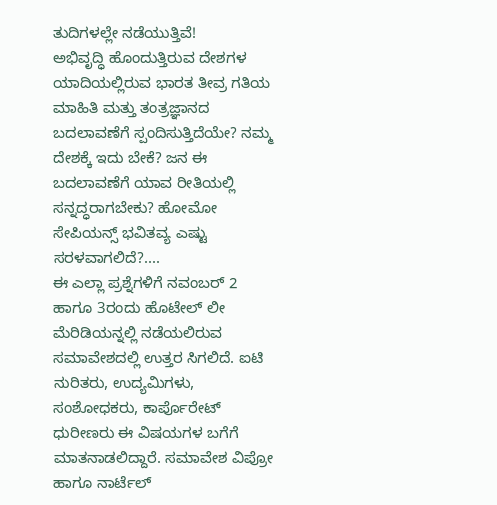ತುದಿಗಳಲ್ಲೇ ನಡೆಯುತ್ತಿವೆ!
ಅಭಿವೃದ್ಧಿ ಹೊಂದುತ್ತಿರುವ ದೇಶಗಳ ಯಾದಿಯಲ್ಲಿರುವ ಭಾರತ ತೀವ್ರ ಗತಿಯ ಮಾಹಿತಿ ಮತ್ತು ತಂತ್ರಜ್ಞಾನದ ಬದಲಾವಣೆಗೆ ಸ್ಪಂದಿಸುತ್ತಿದೆಯೇ? ನಮ್ಮ ದೇಶಕ್ಕೆ ಇದು ಬೇಕೆ? ಜನ ಈ ಬದಲಾವಣೆಗೆ ಯಾವ ರೀತಿಯಲ್ಲಿ ಸನ್ನದ್ಧರಾಗಬೇಕು? ಹೋಮೋ ಸೇಪಿಯನ್ಸ್ ಭವಿತವ್ಯ ಎಷ್ಟು ಸರಳವಾಗಲಿದೆ?....
ಈ ಎಲ್ಲಾ ಪ್ರಶ್ನೆಗಳಿಗೆ ನವಂಬರ್ 2 ಹಾಗೂ 3ರಂದು ಹೊಟೇಲ್ ಲೀ ಮೆರಿಡಿಯನ್ನಲ್ಲಿ ನಡೆಯಲಿರುವ ಸಮಾವೇಶದಲ್ಲಿ ಉತ್ತರ ಸಿಗಲಿದೆ. ಐಟಿ ನುರಿತರು, ಉದ್ಯಮಿಗಳು, ಸಂಶೋಧಕರು, ಕಾರ್ಪೊರೇಟ್ ಧುರೀಣರು ಈ ವಿಷಯಗಳ ಬಗೆಗೆ ಮಾತನಾಡಲಿದ್ದಾರೆ. ಸಮಾವೇಶ ವಿಪ್ರೋ ಹಾಗೂ ನಾರ್ಟೆಲ್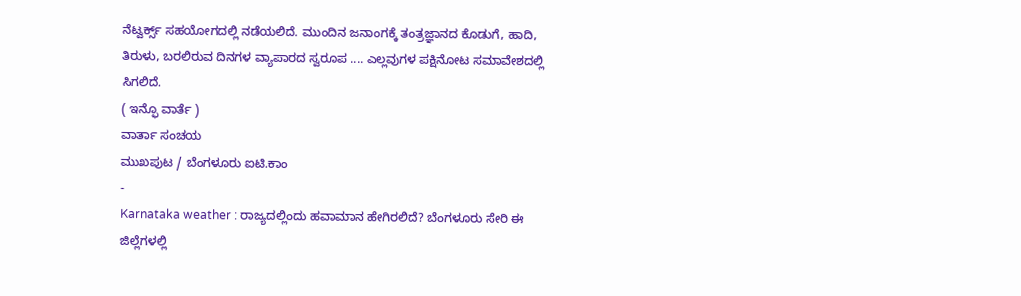ನೆಟ್ವರ್ಕ್ಸ್ ಸಹಯೋಗದಲ್ಲಿ ನಡೆಯಲಿದೆ. ಮುಂದಿನ ಜನಾಂಗಕ್ಕೆ ತಂತ್ರಜ್ಞಾನದ ಕೊಡುಗೆ, ಹಾದಿ, ತಿರುಳು, ಬರಲಿರುವ ದಿನಗಳ ವ್ಯಾಪಾರದ ಸ್ವರೂಪ .... ಎಲ್ಲವುಗಳ ಪಕ್ಷಿನೋಟ ಸಮಾವೇಶದಲ್ಲಿ ಸಿಗಲಿದೆ.
( ಇನ್ಫೊ ವಾರ್ತೆ )
ವಾರ್ತಾ ಸಂಚಯ
ಮುಖಪುಟ / ಬೆಂಗಳೂರು ಐಟಿ.ಕಾಂ
-
Karnataka weather : ರಾಜ್ಯದಲ್ಲಿಂದು ಹವಾಮಾನ ಹೇಗಿರಲಿದೆ? ಬೆಂಗಳೂರು ಸೇರಿ ಈ ಜಿಲ್ಲೆಗಳಲ್ಲಿ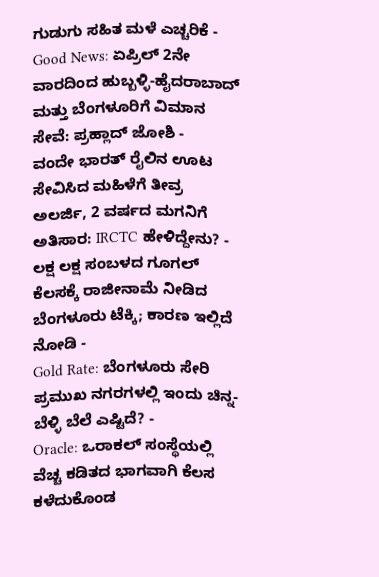ಗುಡುಗು ಸಹಿತ ಮಳೆ ಎಚ್ಚರಿಕೆ -
Good News: ಏಪ್ರಿಲ್ 2ನೇ ವಾರದಿಂದ ಹುಬ್ಬಳ್ಳಿ-ಹೈದರಾಬಾದ್ ಮತ್ತು ಬೆಂಗಳೂರಿಗೆ ವಿಮಾನ ಸೇವೆ: ಪ್ರಹ್ಲಾದ್ ಜೋಶಿ -
ವಂದೇ ಭಾರತ್ ರೈಲಿನ ಊಟ ಸೇವಿಸಿದ ಮಹಿಳೆಗೆ ತೀವ್ರ ಅಲರ್ಜಿ, 2 ವರ್ಷದ ಮಗನಿಗೆ ಅತಿಸಾರ: IRCTC ಹೇಳಿದ್ದೇನು? -
ಲಕ್ಷ ಲಕ್ಷ ಸಂಬಳದ ಗೂಗಲ್ ಕೆಲಸಕ್ಕೆ ರಾಜೀನಾಮೆ ನೀಡಿದ ಬೆಂಗಳೂರು ಟೆಕ್ಕಿ; ಕಾರಣ ಇಲ್ಲಿದೆ ನೋಡಿ -
Gold Rate: ಬೆಂಗಳೂರು ಸೇರಿ ಪ್ರಮುಖ ನಗರಗಳಲ್ಲಿ ಇಂದು ಚಿನ್ನ-ಬೆಳ್ಳಿ ಬೆಲೆ ಎಷ್ಟಿದೆ? -
Oracle: ಒರಾಕಲ್ ಸಂಸ್ಥೆಯಲ್ಲಿ ವೆಚ್ಚ ಕಡಿತದ ಭಾಗವಾಗಿ ಕೆಲಸ ಕಳೆದುಕೊಂಡ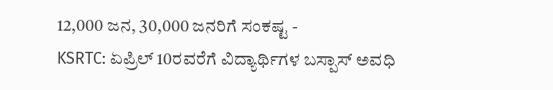12,000 ಜನ, 30,000 ಜನರಿಗೆ ಸಂಕಷ್ಟ -
KSRTC: ಏಪ್ರಿಲ್ 10ರವರೆಗೆ ವಿದ್ಯಾರ್ಥಿಗಳ ಬಸ್ಪಾಸ್ ಅವಧಿ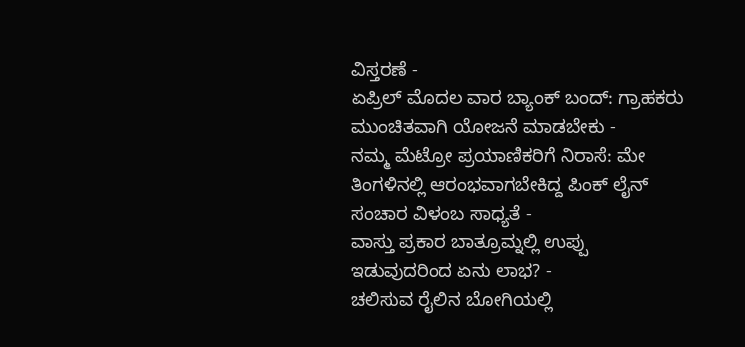ವಿಸ್ತರಣೆ -
ಏಪ್ರಿಲ್ ಮೊದಲ ವಾರ ಬ್ಯಾಂಕ್ ಬಂದ್: ಗ್ರಾಹಕರು ಮುಂಚಿತವಾಗಿ ಯೋಜನೆ ಮಾಡಬೇಕು -
ನಮ್ಮ ಮೆಟ್ರೋ ಪ್ರಯಾಣಿಕರಿಗೆ ನಿರಾಸೆ: ಮೇ ತಿಂಗಳಿನಲ್ಲಿ ಆರಂಭವಾಗಬೇಕಿದ್ದ ಪಿಂಕ್ ಲೈನ್ ಸಂಚಾರ ವಿಳಂಬ ಸಾಧ್ಯತೆ -
ವಾಸ್ತು ಪ್ರಕಾರ ಬಾತ್ರೂಮ್ನಲ್ಲಿ ಉಪ್ಪು ಇಡುವುದರಿಂದ ಏನು ಲಾಭ? -
ಚಲಿಸುವ ರೈಲಿನ ಬೋಗಿಯಲ್ಲಿ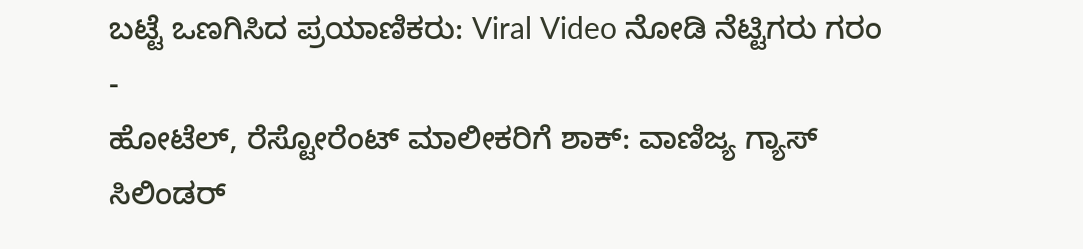ಬಟ್ಟೆ ಒಣಗಿಸಿದ ಪ್ರಯಾಣಿಕರು: Viral Video ನೋಡಿ ನೆಟ್ಟಿಗರು ಗರಂ -
ಹೋಟೆಲ್, ರೆಸ್ಟೋರೆಂಟ್ ಮಾಲೀಕರಿಗೆ ಶಾಕ್: ವಾಣಿಜ್ಯ ಗ್ಯಾಸ್ ಸಿಲಿಂಡರ್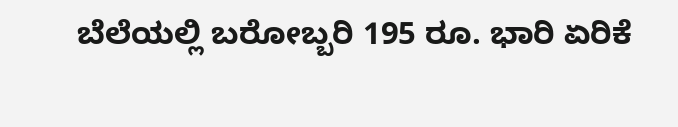ಬೆಲೆಯಲ್ಲಿ ಬರೋಬ್ಬರಿ 195 ರೂ. ಭಾರಿ ಏರಿಕೆ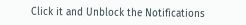Click it and Unblock the Notifications